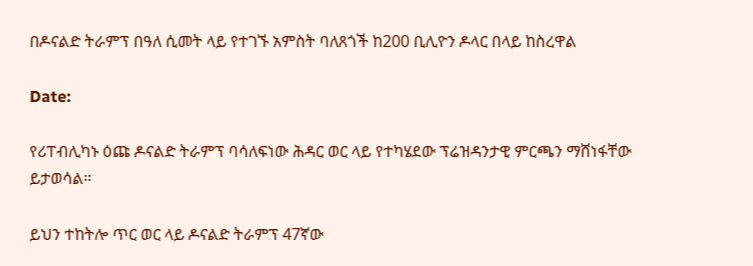በዶናልድ ትራምፕ በዓለ ሲመት ላይ የተገኙ አምስት ባለጸጎች ከ200 ቢሊዮን ዶላር በላይ ከስረዋል

Date:

የሪፐብሊካኑ ዕጩ ዶናልድ ትራምፕ ባሳለፍነው ሕዳር ወር ላይ የተካሄደው ፕሬዝዳንታዊ ምርጫን ማሸነፋቸው ይታወሳል።

ይህን ተከትሎ ጥር ወር ላይ ዶናልድ ትራምፕ 47ኛው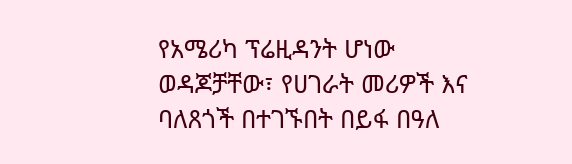የአሜሪካ ፕሬዚዳንት ሆነው ወዳጆቻቸው፣ የሀገራት መሪዎች እና ባለጸጎች በተገኙበት በይፋ በዓለ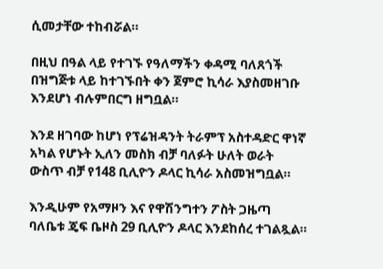ሲመታቸው ተከብሯል።

በዚህ በዓል ላይ የተገኙ የዓለማችን ቀዳሚ ባለጸጎች በዝግጅቱ ላይ ከተገኙበት ቀን ጀምሮ ኪሳራ እያስመዘገቡ እንደሆነ ብሉምበርግ ዘግቧል።

እንደ ዘገባው ከሆነ የፕሬዝዳንት ትራምፕ አስተዳድር ዋነኛ አካል የሆኑት ኢለን መስክ ብቻ ባለፉት ሁለት ወራት ውስጥ ብቻ የ148 ቢሊዮን ዶላር ኪሳራ አስመዝግቧል።

እንዲሁም የአማዞን እና የዋሽንግተን ፖስት ጋዜጣ ባለቤቱ ጄፍ ቤዞስ 29 ቢሊዮን ዶላር እንደከሰረ ተገልጿል።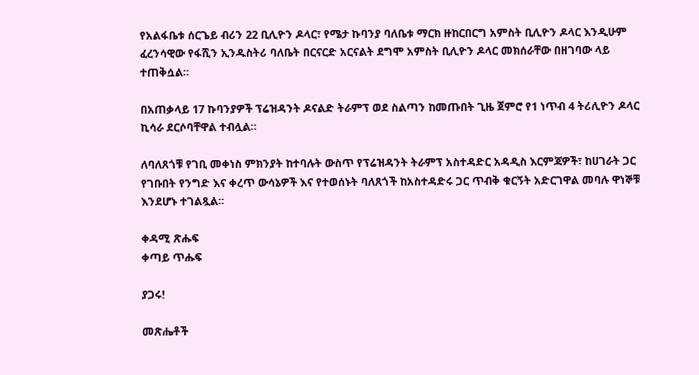የአልፋቤቱ ሰርጌይ ብሪን 22 ቢሊዮን ዶላር፣ የሜታ ኩባንያ ባለቤቱ ማርክ ዙከርበርግ አምስት ቢሊዮን ዶላር እንዲሁም ፈረንሳዊው የፋሺን ኢንዱስትሪ ባለቤት በርናርድ አርናልት ደግሞ አምስት ቢሊዮን ዶላር መክሰራቸው በዘገባው ላይ ተጠቅሷል።

በአጠቃላይ 17 ኩባንያዎች ፕሬዝዳንት ዶናልድ ትራምፕ ወደ ስልጣን ከመጡበት ጊዜ ጀምሮ የ1 ነጥብ 4 ትሪሊዮን ዶላር ኪሳራ ደርሶባቸዋል ተብሏል።

ለባለጸጎቹ የገቢ መቀነስ ምክንያት ከተባሉት ውስጥ የፕሬዝዳንት ትራምፕ አስተዳድር አዳዲስ እርምጃዎች፣ ከሀገራት ጋር የገቡበት የንግድ እና ቀረጥ ውሳኔዎች እና የተወሰኑት ባለጸጎች ከአስተዳድሩ ጋር ጥብቅ ቁርኝት አድርገዋል መባሉ ዋነኞቹ እንደሆኑ ተገልጿል።

ቀዳሚ ጽሑፍ
ቀጣይ ጥሑፍ

ያጋሩ!

መጽሔቶች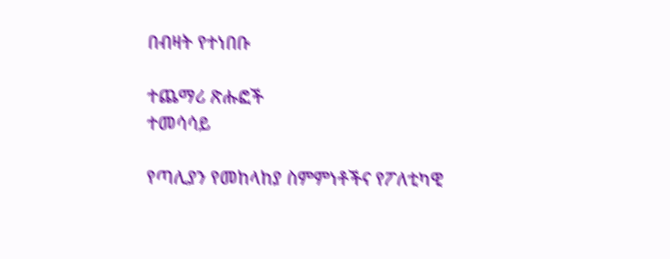በብዛት የተነበቡ

ተጨማሪ ጽሑፎች
ተመሳሳይ

የጣሊያን የመከላከያ ስምምነቶችና የፖለቲካዊ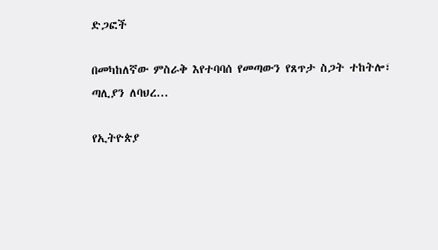ድጋፎች

በመካከለኛው ምስራቅ እየተባባሰ የመጣውን የጸጥታ ስጋት ተከትሎ፣ ጣሊያን ለባህረ...

የኢትዮጵያ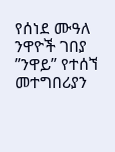የሰነደ ሙዓለ ንዋዮች ገበያ ”ንዋይ” የተሰኘ መተግበሪያን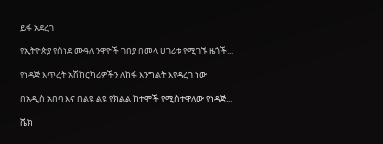ይፋ አደረገ

የኢትዮጵያ የሰነደ ሙዓለ ንዋዮች ገበያ በመላ ሀገሪቱ የሚገኙ ዜጎች...

የነዳጅ እጥረት አሽከርካሪዎችን ለከፋ እንግልት እየዳረገ ነው

በአዲስ አበባ እና በልዩ ልዩ የክልል ከተሞች የሚስተዋለው የነዳጅ...

ሼክ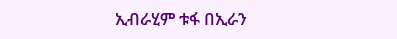ኢብራሂም ቱፋ በኢራን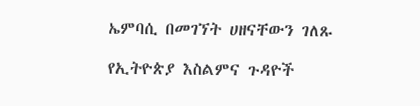ኤምባሲ በመገኘት ሀዘናቸውን ገለጹ

የኢትዮጵያ እስልምና ጉዳዮች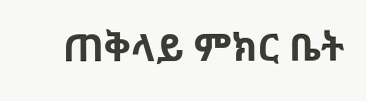ጠቅላይ ምክር ቤት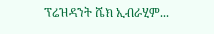ፕሬዝዳንት ሼክ ኢብራሂም...